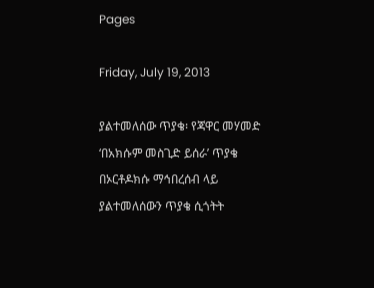Pages

Friday, July 19, 2013

ያልተመለሰው ጥያቄ፡ የጃዋር መሃመድ ‘በአክሱም መስጊድ ይሰራ’ ጥያቄ በኦርቶዶክሱ ማኅበረሰብ ላይ ያልተመለሰውን ጥያቄ ሲጎትት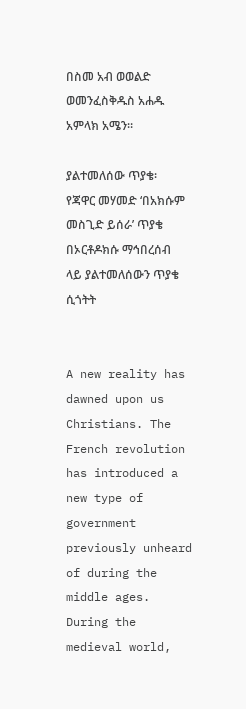በስመ አብ ወወልድ ወመንፈስቅዱስ አሐዱ አምላክ አሜን።

ያልተመለሰው ጥያቄ፡ የጃዋር መሃመድ ‘በአክሱም መስጊድ ይሰራ’ ጥያቄ በኦርቶዶክሱ ማኅበረሰብ ላይ ያልተመለሰውን ጥያቄ ሲጎትት


A new reality has dawned upon us Christians. The French revolution has introduced a new type of government previously unheard of during the middle ages. During the medieval world,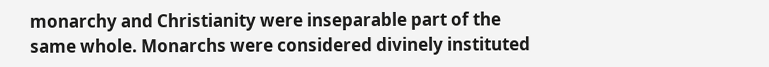monarchy and Christianity were inseparable part of the same whole. Monarchs were considered divinely instituted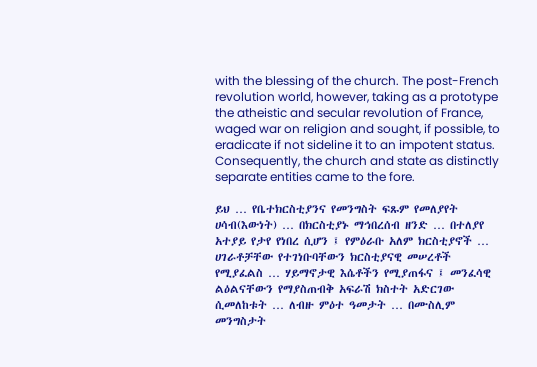with the blessing of the church. The post-French revolution world, however, taking as a prototype the atheistic and secular revolution of France, waged war on religion and sought, if possible, to eradicate if not sideline it to an impotent status. Consequently, the church and state as distinctly separate entities came to the fore.

ይህ … የቤተክርስቲያንና የመንግስት ፍጹም የመለያየት ሀሳብ(እውነት) … በክርስቲያኑ ማኅበረሰብ ዘንድ … በተለያየ አተያይ የታየ የነበረ ሲሆን ፤ የምዕራቡ አለም ክርስቲያኖች … ሀገራቶቻቸው የተገነቡባቸውን ክርስቲያናዊ መሠረቶች የሚያፈልስ … ሃይማኖታዊ እሴቶችን የሚያጠፋና ፤ መንፈሳዊ ልዕልናቸውን የማያስጠብቅ አፍራሽ ክስተት አድርገው ሲመለከቱት … ለብዙ ምዕተ ዓመታት … በሙስሊም መንግስታት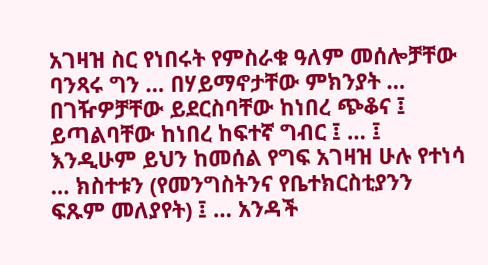አገዛዝ ስር የነበሩት የምስራቁ ዓለም መሰሎቻቸው ባንጻሩ ግን … በሃይማኖታቸው ምክንያት … በገዥዎቻቸው ይደርስባቸው ከነበረ ጭቆና ፤ ይጣልባቸው ከነበረ ከፍተኛ ግብር ፤ … ፤ እንዲሁም ይህን ከመሰል የግፍ አገዛዝ ሁሉ የተነሳ … ክስተቱን (የመንግስትንና የቤተክርስቲያንን ፍጹም መለያየት) ፤ … አንዳች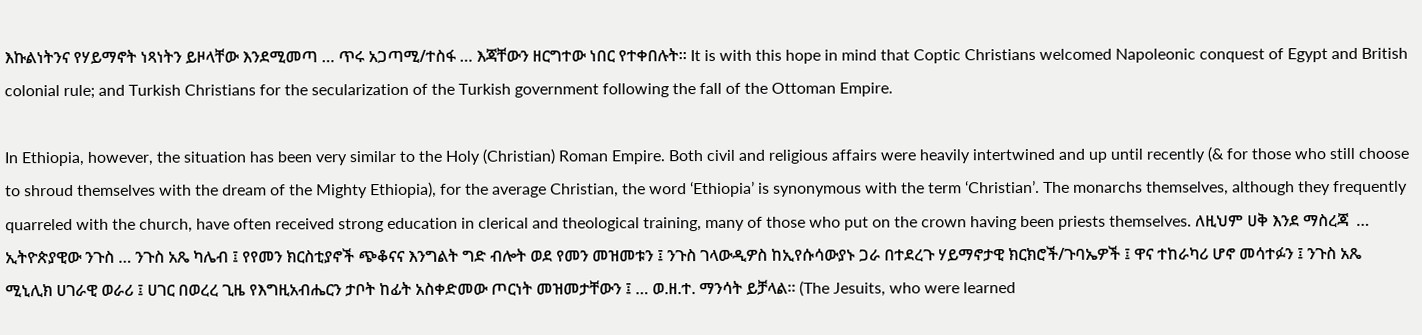እኩልነትንና የሃይማኖት ነጻነትን ይዞላቸው እንደሚመጣ … ጥሩ አጋጣሚ/ተስፋ … እጃቸውን ዘርግተው ነበር የተቀበሉት። It is with this hope in mind that Coptic Christians welcomed Napoleonic conquest of Egypt and British colonial rule; and Turkish Christians for the secularization of the Turkish government following the fall of the Ottoman Empire.

In Ethiopia, however, the situation has been very similar to the Holy (Christian) Roman Empire. Both civil and religious affairs were heavily intertwined and up until recently (& for those who still choose to shroud themselves with the dream of the Mighty Ethiopia), for the average Christian, the word ‘Ethiopia’ is synonymous with the term ‘Christian’. The monarchs themselves, although they frequently quarreled with the church, have often received strong education in clerical and theological training, many of those who put on the crown having been priests themselves. ለዚህም ሀቅ እንደ ማስረጃ  … ኢትዮጵያዊው ንጉስ … ንጉስ አጼ ካሌብ ፤ የየመን ክርስቲያኖች ጭቆናና እንግልት ግድ ብሎት ወደ የመን መዝመቱን ፤ ንጉስ ገላውዲዎስ ከኢየሱሳውያኑ ጋራ በተደረጉ ሃይማኖታዊ ክርክሮች/ጉባኤዎች ፤ ዋና ተከራካሪ ሆኖ መሳተፉን ፤ ንጉስ አጼ ሚኒሊክ ሀገራዊ ወራሪ ፤ ሀገር በወረረ ጊዜ የእግዚአብሔርን ታቦት ከፊት አስቀድመው ጦርነት መዝመታቸውን ፤ … ወ.ዘ.ተ. ማንሳት ይቻላል። (The Jesuits, who were learned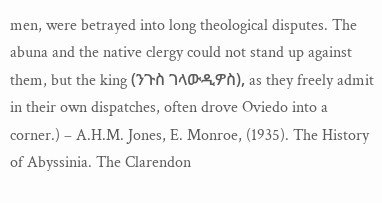men, were betrayed into long theological disputes. The abuna and the native clergy could not stand up against them, but the king (ንጉስ ገላውዲዎስ), as they freely admit in their own dispatches, often drove Oviedo into a corner.) – A.H.M. Jones, E. Monroe, (1935). The History of Abyssinia. The Clarendon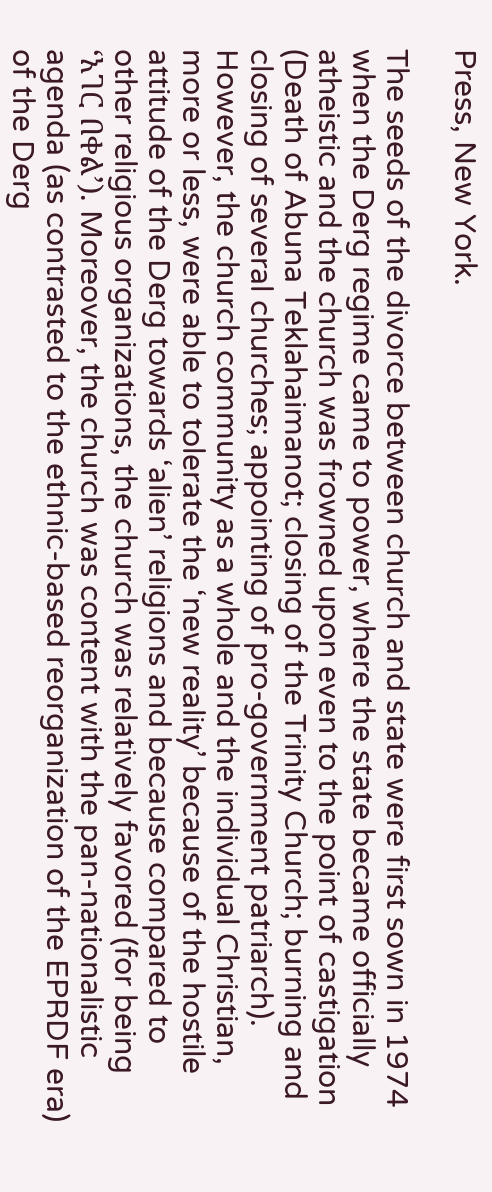Press, New York.

The seeds of the divorce between church and state were first sown in 1974 when the Derg regime came to power, where the state became officially atheistic and the church was frowned upon even to the point of castigation (Death of Abuna Teklahaimanot; closing of the Trinity Church; burning and closing of several churches; appointing of pro-government patriarch). However, the church community as a whole and the individual Christian, more or less, were able to tolerate the ‘new reality’ because of the hostile attitude of the Derg towards ‘alien’ religions and because compared to other religious organizations, the church was relatively favored (for being ‘አገር በቀል’). Moreover, the church was content with the pan-nationalistic agenda (as contrasted to the ethnic-based reorganization of the EPRDF era) of the Derg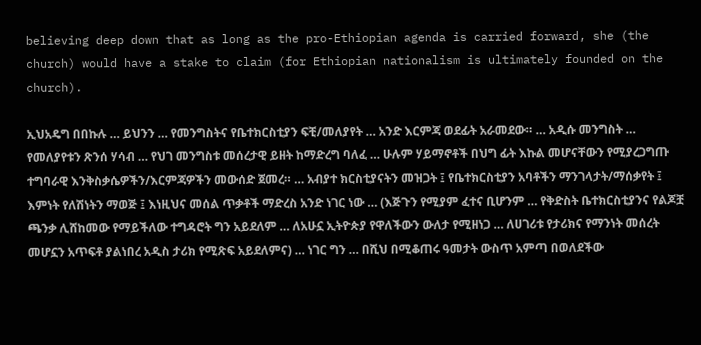believing deep down that as long as the pro-Ethiopian agenda is carried forward, she (the church) would have a stake to claim (for Ethiopian nationalism is ultimately founded on the church).

ኢህአዴግ በበኩሉ … ይህንን … የመንግስትና የቤተክርስቲያን ፍቺ/መለያየት … አንድ እርምጃ ወደፊት አራመደው። … አዲሱ መንግስት … የመለያየቱን ጽንሰ ሃሳብ … የህገ መንግስቱ መሰረታዊ ይዘት ከማድረግ ባለፈ … ሁሉም ሃይማኖቶች በህግ ፊት እኩል መሆናቸውን የሚያረጋግጡ ተግባራዊ እንቅስቃሴዎችን/እርምጃዎችን መውሰድ ጀመረ። … አብያተ ክርስቲያናትን መዝጋት ፤ የቤተክርስቲያን አባቶችን ማንገላታት/ማሰቃየት ፤ እምነት የለሽነትን ማወጅ ፤ እነዚህና መሰል ጥቃቶች ማድረስ አንድ ነገር ነው … (እጅጉን የሚያም ፈተና ቢሆንም … የቅድስት ቤተክርስቲያንና የልጆቿ ጫንቃ ሊሸከመው የማይችለው ተግዳሮት ግን አይደለም … ለአሁኗ ኢትዮጵያ የዋለችውን ውለታ የሚዘነጋ … ለሀገሪቱ የታሪክና የማንነት መሰረት መሆኗን አጥፍቶ ያልነበረ አዲስ ታሪክ የሚጽፍ አይደለምና) … ነገር ግን … በሺህ በሚቆጠሩ ዓመታት ውስጥ አምጣ በወለደችው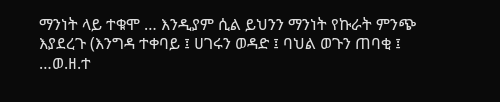ማንነት ላይ ተቁሞ … እንዲያም ሲል ይህንን ማንነት የኩራት ምንጭ እያደረጉ (እንግዳ ተቀባይ ፤ ሀገሩን ወዳድ ፤ ባህል ወጉን ጠባቂ ፤ …ወ.ዘ.ተ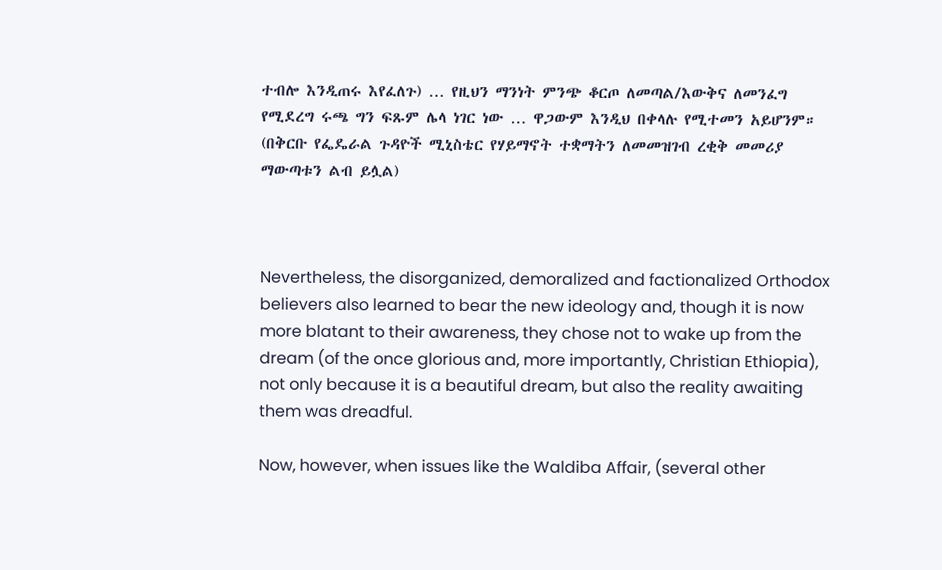ተብሎ እንዲጠሩ እየፈለጉ) … የዚህን ማንነት ምንጭ ቆርጦ ለመጣል/እውቅና ለመንፈግ የሚደረግ ሩጫ ግን ፍጹም ሌላ ነገር ነው … ዋጋውም እንዲህ በቀላሉ የሚተመን አይሆንም። (በቅርቡ የፌዴራል ጉዳዮች ሚኒስቴር የሃይማኖት ተቋማትን ለመመዝገብ ረቂቅ መመሪያ ማውጣቱን ልብ ይሏል)



Nevertheless, the disorganized, demoralized and factionalized Orthodox believers also learned to bear the new ideology and, though it is now more blatant to their awareness, they chose not to wake up from the dream (of the once glorious and, more importantly, Christian Ethiopia), not only because it is a beautiful dream, but also the reality awaiting them was dreadful.

Now, however, when issues like the Waldiba Affair, (several other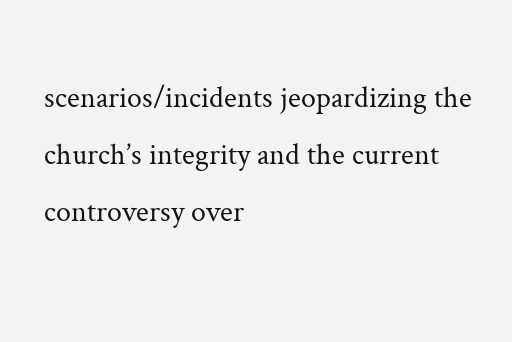scenarios/incidents jeopardizing the church’s integrity and the current controversy over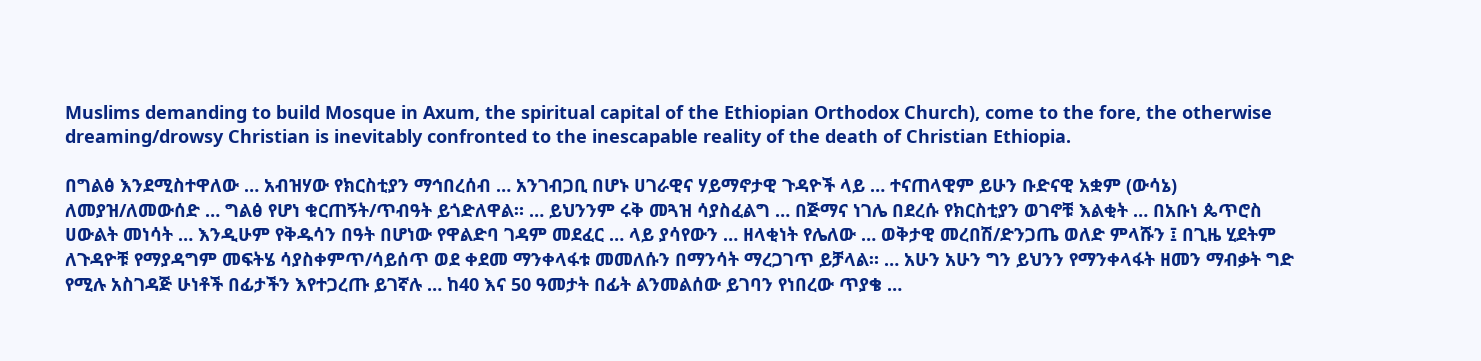Muslims demanding to build Mosque in Axum, the spiritual capital of the Ethiopian Orthodox Church), come to the fore, the otherwise dreaming/drowsy Christian is inevitably confronted to the inescapable reality of the death of Christian Ethiopia.

በግልፅ እንደሚስተዋለው … አብዝሃው የክርስቲያን ማኅበረሰብ … አንገብጋቢ በሆኑ ሀገራዊና ሃይማኖታዊ ጉዳዮች ላይ … ተናጠላዊም ይሁን ቡድናዊ አቋም (ውሳኔ) ለመያዝ/ለመውሰድ … ግልፅ የሆነ ቁርጠኝት/ጥብዓት ይጎድለዋል። … ይህንንም ሩቅ መጓዝ ሳያስፈልግ … በጅማና ነገሌ በደረሱ የክርስቲያን ወገኖቹ እልቂት … በአቡነ ጴጥሮስ ሀውልት መነሳት … እንዲሁም የቅዱሳን በዓት በሆነው የዋልድባ ገዳም መደፈር … ላይ ያሳየውን … ዘላቂነት የሌለው … ወቅታዊ መረበሽ/ድንጋጤ ወለድ ምላሹን ፤ በጊዜ ሂደትም ለጉዳዮቹ የማያዳግም መፍትሄ ሳያስቀምጥ/ሳይሰጥ ወደ ቀደመ ማንቀላፋቱ መመለሱን በማንሳት ማረጋገጥ ይቻላል። … አሁን አሁን ግን ይህንን የማንቀላፋት ዘመን ማብቃት ግድ የሚሉ አስገዳጅ ሁነቶች በፊታችን እየተጋረጡ ይገኛሉ … ከ40 እና 50 ዓመታት በፊት ልንመልሰው ይገባን የነበረው ጥያቄ …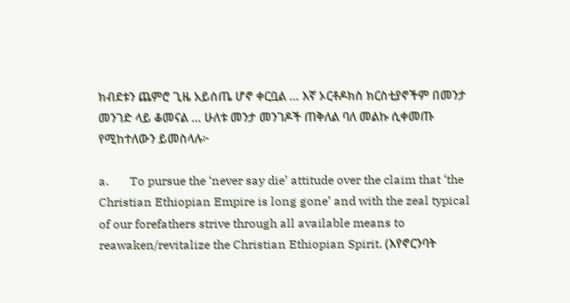ክብደቱን ጨምሮ ጊዜ አይሰጤ ሆኖ ቀርቧል … እኛ ኦርቶዶክስ ክርስቲያኖችም በመንታ መንገድ ላይ ቆመናል … ሁለቱ መንታ መንገዶች ጠቅለል ባለ መልኩ ሲቀመጡ የሚከተለውን ይመስላሉ፦

a.       To pursue the ‘never say die’ attitude over the claim that ‘the Christian Ethiopian Empire is long gone’ and with the zeal typical of our forefathers strive through all available means to reawaken/revitalize the Christian Ethiopian Spirit. (እየኖርንባት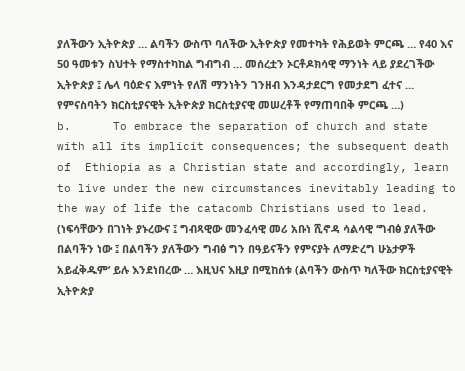ያለችውን ኢትዮጵያ … ልባችን ውስጥ ባለችው ኢትዮጵያ የመተካት የሕይወት ምርጫ … የ40 እና 50 ዓመቱን ስህተት የማስተካከል ግብግብ … መሰረቷን ኦርቶዶክሳዊ ማንነት ላይ ያደረገችው ኢትዮጵያ ፤ ሌላ ባዕድና እምነት የለሽ ማንነትን ገንዘብ እንዳታደርግ የመታደግ ፈተና … የምናስባትን ክርስቲያናዊት ኢትዮጵያ ክርስቲያናዊ መሠረቶች የማጠባበቅ ምርጫ …)
b.      To embrace the separation of church and state with all its implicit consequences; the subsequent death of  Ethiopia as a Christian state and accordingly, learn to live under the new circumstances inevitably leading to the way of life the catacomb Christians used to lead. (ነፍሳቸውን በገነት ያኑረውና ፤ ግብጻዊው መንፈሳዊ መሪ አቡነ ሺኖዳ ሳልሳዊ ‘ግብፅ ያለችው በልባችን ነው ፤ በልባችን ያለችውን ግብፅ ግን በዓይናችን የምናያት ለማድረግ ሁኔታዎች አይፈቅዱም’ ይሉ እንደነበረው … እዚህና እዚያ በሚከሰቱ (ልባችን ውስጥ ካለችው ክርስቲያናዊት ኢትዮጵያ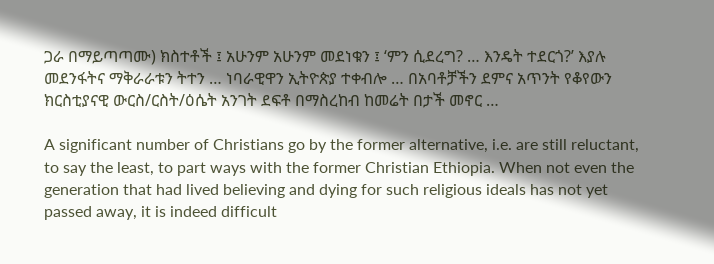ጋራ በማይጣጣሙ) ክስተቶች ፤ አሁንም አሁንም መደነቁን ፤ ‘ምን ሲደረግ? … እንዴት ተደርጎ?’ እያሉ መደንፋትና ማቅራራቱን ትተን … ነባራዊዋን ኢትዮጵያ ተቀብሎ … በአባቶቻችን ደምና አጥንት የቆየውን ክርስቲያናዊ ውርስ/ርስት/ዕሴት አንገት ደፍቶ በማስረከብ ከመሬት በታች መኖር …

A significant number of Christians go by the former alternative, i.e. are still reluctant, to say the least, to part ways with the former Christian Ethiopia. When not even the generation that had lived believing and dying for such religious ideals has not yet passed away, it is indeed difficult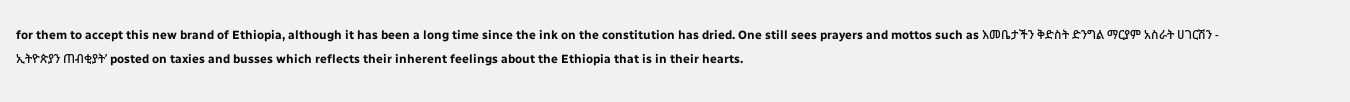for them to accept this new brand of Ethiopia, although it has been a long time since the ink on the constitution has dried. One still sees prayers and mottos such as እመቤታችን ቅድስት ድንግል ማርያም አስራት ሀገርሽን - ኢትዮጵያን ጠብቂያት’ posted on taxies and busses which reflects their inherent feelings about the Ethiopia that is in their hearts.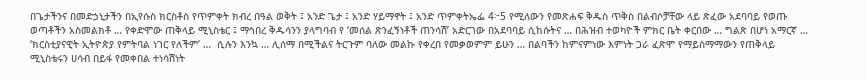በጌታችንና በመድኃኒታችን በኢየሱስ ክርስቶስ የጥምቀት ክብረ በዓል ወቅት ፤ አንድ ጌታ ፤ አንድ ሃይማኖት ፤ አንድ ጥምቀትኤፌ 4፦5 የሚለውን የመጽሐፍ ቅዱስ ጥቅስ በልብሶቻቸው ላይ ጽፈው አደባባይ የወጡ ወጣቶችን አስመልክቶ … የቀድሞው ጠቅላይ ሚኒስቴር ፤ ማኅበረ ቅዱሳንን ያላግባብ የ ‘መሰል ጽንፈኝነቶች ጠንሳሽ’ አድርገው በአደባባይ ሲከሱትና … በሕዝብ ተወካዮች ምክር ቤት ቀርበው … ግልጽ በሆነ አማርኛ … ‘ክርስቲያናዊት ኢትዮጵያ የምትባል ነገር የለችም’ …  ሲሉን እንኳ … ሊሰማ በሚችልና ትርጉም ባለው መልኩ የቀረበ የመቃወምም ይሁን … በልባችን ከምናምነው እምነት ጋራ ፈጽሞ የማይስማማውን የጠቅላይ ሚኒስቴሩን ሀሳብ በይፋ የመቀበል ተነሳሽነት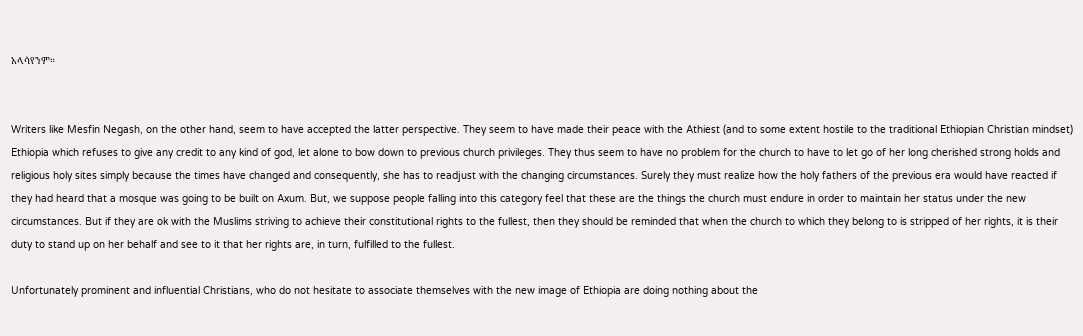አላሳየንም።


Writers like Mesfin Negash, on the other hand, seem to have accepted the latter perspective. They seem to have made their peace with the Athiest (and to some extent hostile to the traditional Ethiopian Christian mindset) Ethiopia which refuses to give any credit to any kind of god, let alone to bow down to previous church privileges. They thus seem to have no problem for the church to have to let go of her long cherished strong holds and religious holy sites simply because the times have changed and consequently, she has to readjust with the changing circumstances. Surely they must realize how the holy fathers of the previous era would have reacted if they had heard that a mosque was going to be built on Axum. But, we suppose people falling into this category feel that these are the things the church must endure in order to maintain her status under the new circumstances. But if they are ok with the Muslims striving to achieve their constitutional rights to the fullest, then they should be reminded that when the church to which they belong to is stripped of her rights, it is their duty to stand up on her behalf and see to it that her rights are, in turn, fulfilled to the fullest.

Unfortunately prominent and influential Christians, who do not hesitate to associate themselves with the new image of Ethiopia are doing nothing about the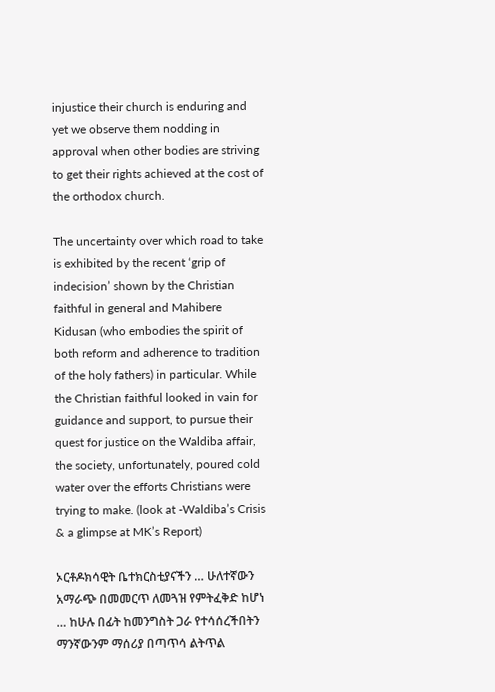injustice their church is enduring and yet we observe them nodding in approval when other bodies are striving to get their rights achieved at the cost of the orthodox church.

The uncertainty over which road to take is exhibited by the recent ‘grip of indecision’ shown by the Christian faithful in general and Mahibere Kidusan (who embodies the spirit of both reform and adherence to tradition of the holy fathers) in particular. While the Christian faithful looked in vain for guidance and support, to pursue their quest for justice on the Waldiba affair, the society, unfortunately, poured cold water over the efforts Christians were trying to make. (look at -Waldiba’s Crisis & a glimpse at MK’s Report)

ኦርቶዶክሳዊት ቤተክርስቲያናችን … ሁለተኛውን አማራጭ በመመርጥ ለመጓዝ የምትፈቅድ ከሆነ … ከሁሉ በፊት ከመንግስት ጋራ የተሳሰረችበትን ማንኛውንም ማሰሪያ በጣጥሳ ልትጥል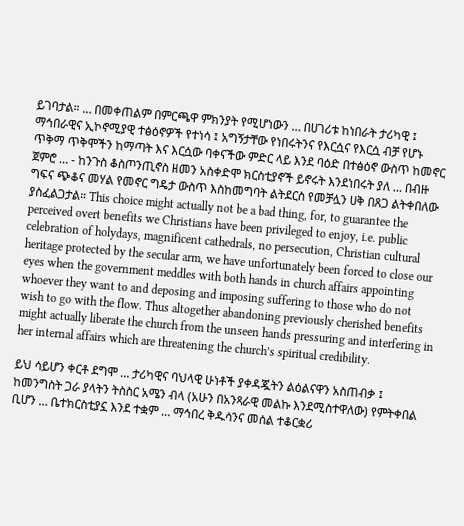ይገባታል። … በመቀጠልም በምርጫዋ ምክንያት የሚሆነውን … በሀገሪቱ ከነበራት ታሪካዊ ፤ ማኅበራዊና ኢኮኖሚያዊ ተፅዕኖዎች የተነሳ ፤ አግኝታቸው የነበሩትንና የእርሷና የእርሷ ብቻ የሆኑ ጥቅማ ጥቅሞችን ከማጣት እና እርሷው ባቀናችው ምድር ላይ እንደ ባዕድ በተፅዕኖ ውስጥ ከመኖር ጀምሮ … - ከንጉስ ቆስጦንጢኖስ ዘመን አስቀድሞ ክርስቲያኖች ይኖሩት እንደነበሩት ያለ … በብዙ ግፍና ጭቆና መሃል የመኖር ግዴታ ውስጥ እስከመግባት ልትደርስ የመቻሏን ሀቅ በጸጋ ልትቀበለው ያስፈልጋታል። This choice might actually not be a bad thing, for, to guarantee the perceived overt benefits we Christians have been privileged to enjoy, i.e. public celebration of holydays, magnificent cathedrals, no persecution, Christian cultural heritage protected by the secular arm, we have unfortunately been forced to close our eyes when the government meddles with both hands in church affairs appointing whoever they want to and deposing and imposing suffering to those who do not wish to go with the flow. Thus altogether abandoning previously cherished benefits might actually liberate the church from the unseen hands pressuring and interfering in her internal affairs which are threatening the church’s spiritual credibility.

ይህ ሳይሆን ቀርቶ ደግሞ … ታሪካዊና ባህላዊ ሁነቶች ያቀዳጇትን ልዕልናዋን አስጠብቃ ፤ ከመንግስት ጋራ ያላትን ትስስር አሜን ብላ (አሁን በአንጻራዊ መልኩ እንደሚስተዋለው) የምትቀበል ቢሆን … ቤተክርስቲያኗ እንደ ተቋም … ማኅበረ ቅዱሳንና መሰል ተቆርቋሪ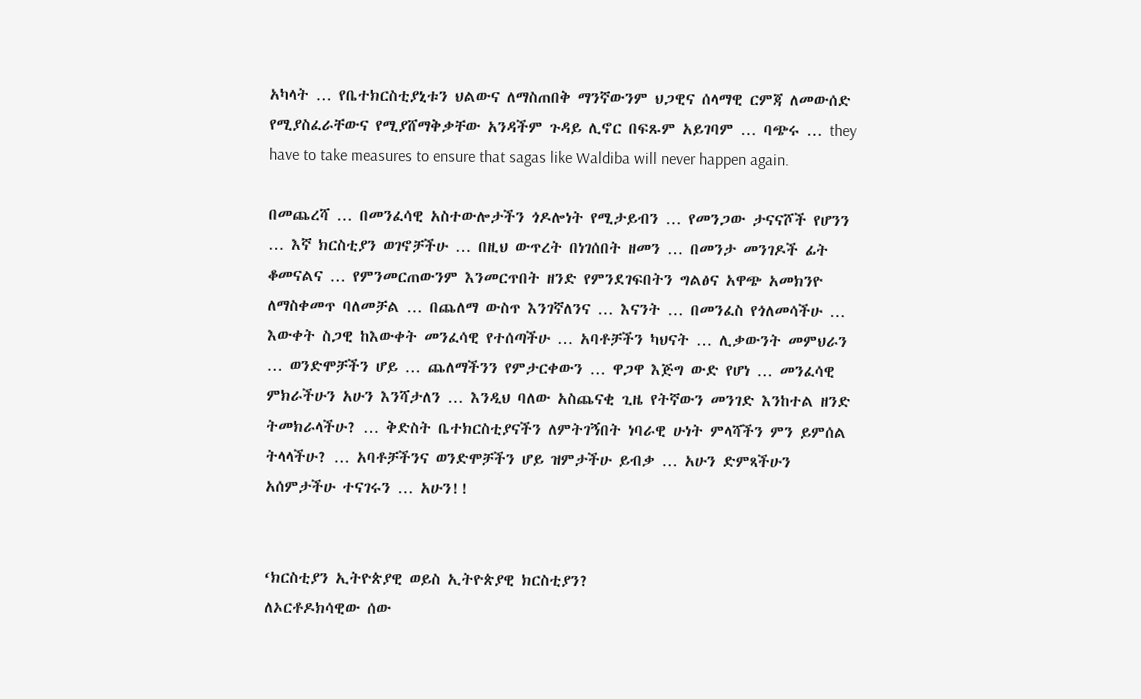አካላት … የቤተክርስቲያኒቱን ህልውና ለማስጠበቅ ማንኛውንም ህጋዊና ሰላማዊ ርምጃ ለመውሰድ የሚያስፈራቸውና የሚያሸማቅቃቸው አንዳችም ጉዳይ ሊኖር በፍጹም አይገባም … ባጭሩ … they have to take measures to ensure that sagas like Waldiba will never happen again.

በመጨረሻ … በመንፈሳዊ አስተውሎታችን ጎዶሎነት የሚታይብን … የመንጋው ታናናሾች የሆንን … እኛ ክርስቲያን ወገኖቻችሁ … በዚህ ውጥረት በነገሰበት ዘመን … በመንታ መንገዶች ፊት ቆመናልና … የምንመርጠውንም እንመርጥበት ዘንድ የምንደገፍበትን ግልፅና አዋጭ አመክንዮ ለማስቀመጥ ባለመቻል … በጨለማ ውስጥ እንገኛለንና … እናንት … በመንፈስ የጎለመሳችሁ … እውቀት ስጋዊ ከእውቀት መንፈሳዊ የተሰጣችሁ … አባቶቻችን ካህናት … ሊቃውንት መምህራን … ወንድሞቻችን ሆይ … ጨለማችንን የምታርቀውን … ዋጋዋ እጅግ ውድ የሆነ … መንፈሳዊ ምክራችሁን አሁን እንሻታለን … እንዲህ ባለው አስጨናቂ ጊዜ የትኛውን መንገድ እንከተል ዘንድ ትመክራላችሁ? … ቅድስት ቤተክርስቲያናችን ለምትገኝበት ነባራዊ ሁነት ምላሻችን ምን ይምሰል ትላላችሁ? … አባቶቻችንና ወንድሞቻችን ሆይ ዝምታችሁ ይብቃ … አሁን ድምጻችሁን አሰምታችሁ ተናገሩን … አሁን!!


‘ክርስቲያን ኢትዮጵያዊ ወይስ ኢትዮጵያዊ ክርስቲያን?
ለኦርቶዶክሳዊው ሰው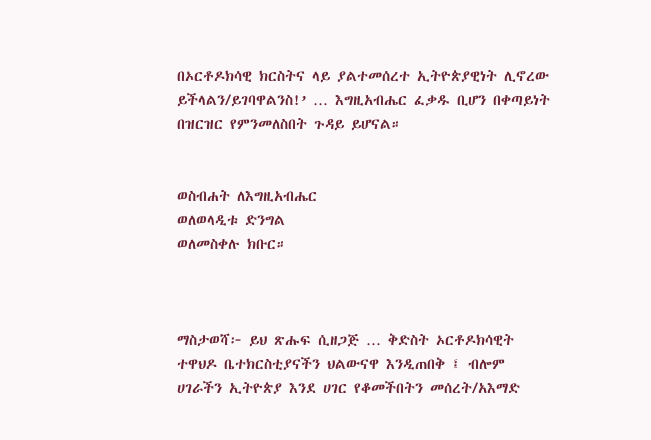በኦርቶዶክሳዊ ክርስትና ላይ ያልተመሰረተ ኢትዮጵያዊነት ሊኖረው ይችላልን/ይገባዋልንስ!’ … እግዚአብሔር ፈቃዱ ቢሆን በቀጣይነት በዝርዝር የምንመለስበት ጉዳይ ይሆናል።


ወስብሐት ለእግዚአብሔር
ወለወላዲቱ ድንግል
ወለመስቀሉ ክቡር።



ማስታወሻ፦ ይህ ጽሑፍ ሲዘጋጅ … ቅድስት ኦርቶዶክሳዊት ተዋህዶ ቤተክርስቲያናችን ህልውናዋ እንዲጠበቅ ፤ ብሎም ሀገራችን ኢትዮጵያ እንደ ሀገር የቆመችበትን መሰረት/አእማድ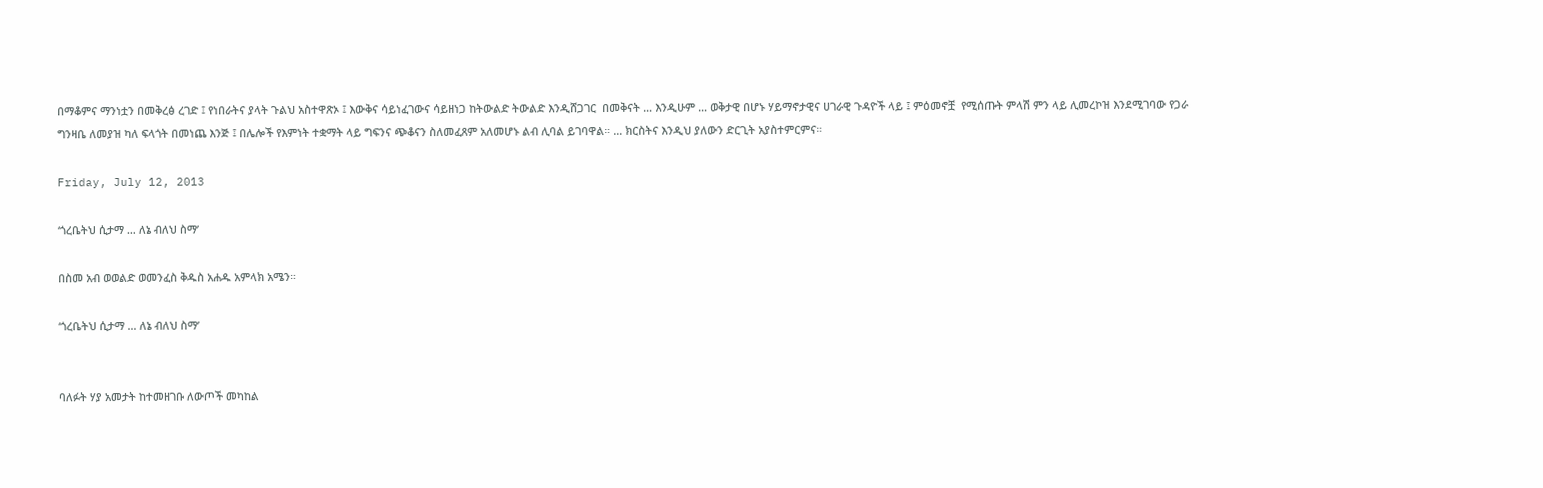በማቆምና ማንነቷን በመቅረፅ ረገድ ፤ የነበራትና ያላት ጉልህ አስተዋጽኦ ፤ እውቅና ሳይነፈገውና ሳይዘነጋ ከትውልድ ትውልድ እንዲሸጋገር  በመቅናት … እንዲሁም … ወቅታዊ በሆኑ ሃይማኖታዊና ሀገራዊ ጉዳዮች ላይ ፤ ምዕመኖቿ  የሚሰጡት ምላሽ ምን ላይ ሊመረኮዝ እንደሚገባው የጋራ ግንዛቤ ለመያዝ ካለ ፍላጎት በመነጨ እንጅ ፤ በሌሎች የእምነት ተቋማት ላይ ግፍንና ጭቆናን ስለመፈጸም አለመሆኑ ልብ ሊባል ይገባዋል። … ክርስትና እንዲህ ያለውን ድርጊት አያስተምርምና።

Friday, July 12, 2013

‘ጎረቤትህ ሲታማ … ለኔ ብለህ ስማ’

በስመ አብ ወወልድ ወመንፈስ ቅዱስ አሐዱ አምላክ አሜን።

‘ጎረቤትህ ሲታማ … ለኔ ብለህ ስማ’


ባለፉት ሃያ አመታት ከተመዘገቡ ለውጦች መካከል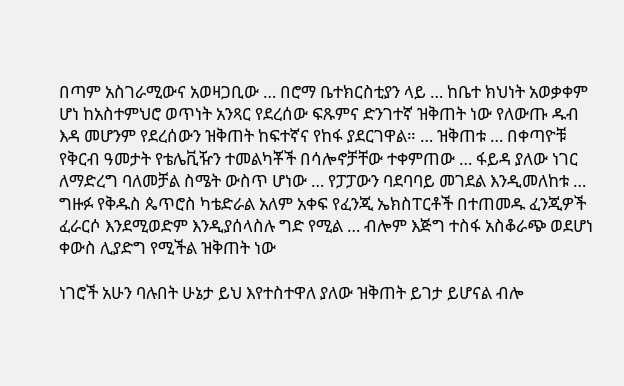በጣም አስገራሚውና አወዛጋቢው … በሮማ ቤተክርስቲያን ላይ … ከቤተ ክህነት አወቃቀም ሆነ ከአስተምህሮ ወጥነት አንጻር የደረሰው ፍጹምና ድንገተኛ ዝቅጠት ነው የለውጡ ዱብ እዳ መሆንም የደረሰውን ዝቅጠት ከፍተኛና የከፋ ያደርገዋል። … ዝቅጠቱ … በቀጣዮቹ የቅርብ ዓመታት የቴሌቪዥን ተመልካቾች በሳሎኖቻቸው ተቀምጠው … ፋይዳ ያለው ነገር ለማድረግ ባለመቻል ስሜት ውስጥ ሆነው … የፓፓውን ባደባባይ መገደል እንዲመለከቱ … ግዙፉ የቅዱስ ጴጥሮስ ካቴድራል አለም አቀፍ የፈንጂ ኤክስፐርቶች በተጠመዱ ፈንጂዎች ፈራርሶ እንደሚወድም እንዲያሰላስሉ ግድ የሚል … ብሎም እጅግ ተስፋ አስቆራጭ ወደሆነ ቀውስ ሊያድግ የሚችል ዝቅጠት ነው

ነገሮች አሁን ባሉበት ሁኔታ ይህ እየተስተዋለ ያለው ዝቅጠት ይገታ ይሆናል ብሎ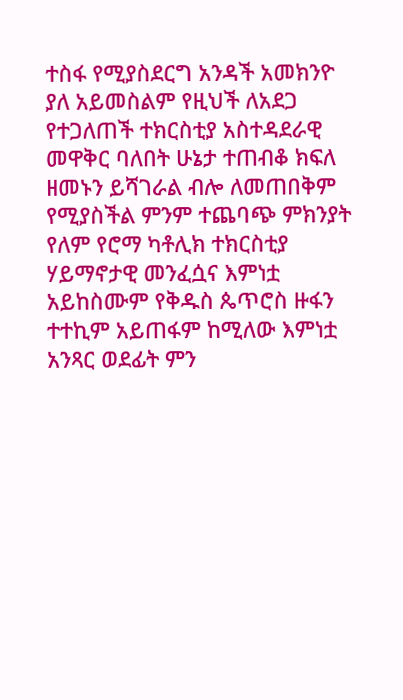ተስፋ የሚያስደርግ አንዳች አመክንዮ ያለ አይመስልም የዚህች ለአደጋ የተጋለጠች ተክርስቲያ አስተዳደራዊ መዋቅር ባለበት ሁኔታ ተጠብቆ ክፍለ ዘመኑን ይሻገራል ብሎ ለመጠበቅም የሚያስችል ምንም ተጨባጭ ምክንያት የለም የሮማ ካቶሊክ ተክርስቲያ ሃይማኖታዊ መንፈሷና እምነቷ አይከስሙም የቅዱስ ጴጥሮስ ዙፋን ተተኪም አይጠፋም ከሚለው እምነቷ አንጻር ወደፊት ምን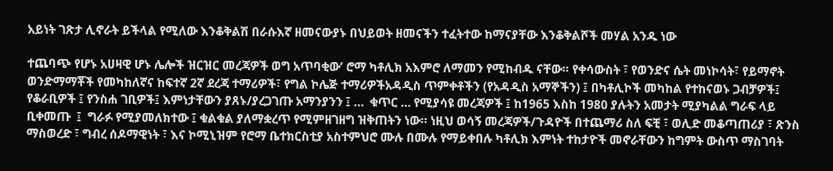አይነት ገጽታ ሊኖራት ይችላል የሚለው እንቆቅልሽ በራሱእኛ ዘመናውያኑ በህይወት ዘመናችን ተፈትተው ከማናያቸው እንቆቅልሾች መሃል አንዱ ነው

ተጨባጭ የሆኑ አሀዛዊ ሆኑ ሌሎች ዝርዝር መረጃዎች ወግ አጥባቂው’ ሮማ ካቶሊክ አእምሮ ለማመን የሚከብዱ ናቸው። የቀሳውስት ፣ የወንድና ሴት መነኮሳት፣ የይማኖት ወንድማማቾች የመካከለኛና ከፍተኛ 2ኛ ደረጃ ተማሪዎች፣ የግል ኮሌጅ ተማሪዎችአዳዲስ ጥምቀቶችን (የአዳዲስ አማኞችን) ፤ በካቶሊኮች መካከል የተከናወኑ ጋብቻዎች፤ የቆራቢዎች ፤ የንስሐ ገቢዎች፤ እምነታቸውን ያጸኑ/ያረጋገጡ አማንያንን ፤ …  ቁጥር … የሚያሳዩ መረጃዎች ፤ ከ1965 እስከ 1980 ያሉትን አመታት ሚያካልል ግራፍ ላይ ቢቀመጡ  ፤  ግራፉ የሚያመለክተው ፤ ቁልቁል ያለማቋረጥ የሚምዘገዘግ ዝቅጠትን ነው። ነዚህ ወሳኝ መረጃዎች/ጉዳዮች በተጨማሪ ስለ ፍቺ ፣ ወሊድ መቆጣጠሪያ ፣ ጽንስ ማስወረድ ፣ ግብረ ሰዶማዊነት ፣ እና ኮሚኒዝም የሮማ ቤተክርስቲያ አስተምህሮ ሙሉ በሙሉ የማይቀበሉ ካቶሊክ እምነት ተከታዮች መኖራቸውን ከግምት ውስጥ ማስገባት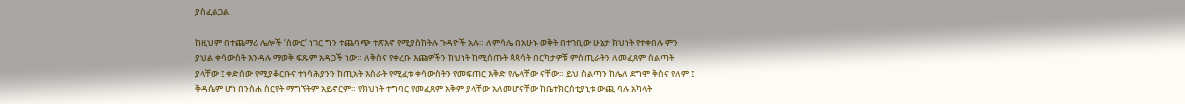ያስፈልጋል

ከዚህም በተጨማሪ ሌሎች ‘ስውር’ ነገር ግን ተጨባጭ ተጽእኖ የሚያስከትሉ ጉዳዮች አሉ። ለምሳሌ በአሁኑ ወቅት በተገቢው ሁኔታ ክህነት የተቀበሉ ምን ያህል ቀሳውስት እንዳሉ ማወቅ ፍጹም አዳጋች ነው። ለቅስና የቀረቡ እጩዎችን ክህነት ከሚሰጡት ጳጳሳት በርካታዎቹ ምስጢራትን ለመፈጸም ስልጣት ያላቸው ፤ ቀድሰው የሚያቆርቡና ተነሳሕያንን ከጢአት እስራት የሚፈቱ ቀሳውስትን የመፍጠር እቅድ የሌላቸው ናቸው። ይህ ስልጣን ከሌለ ደግሞ ቅስና የለም ፤ ቅዳሴም ሆነ በንስሐ ስርየት ማግኘትም አይኖርም። የክህነት ተግባር የመፈጸም አቅም ያላቸው አለመሆናቸው ከቤተክርስቲያኒቱ ውጪ ባሉ አካላት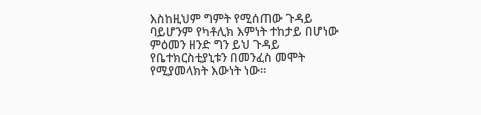እስከዚህም ግምት የሚሰጠው ጉዳይ ባይሆንም የካቶሊክ እምነት ተከታይ በሆነው ምዕመን ዘንድ ግን ይህ ጉዳይ የቤተክርስቲያኒቱን በመንፈስ መሞት የሚያመላክት እውነት ነው።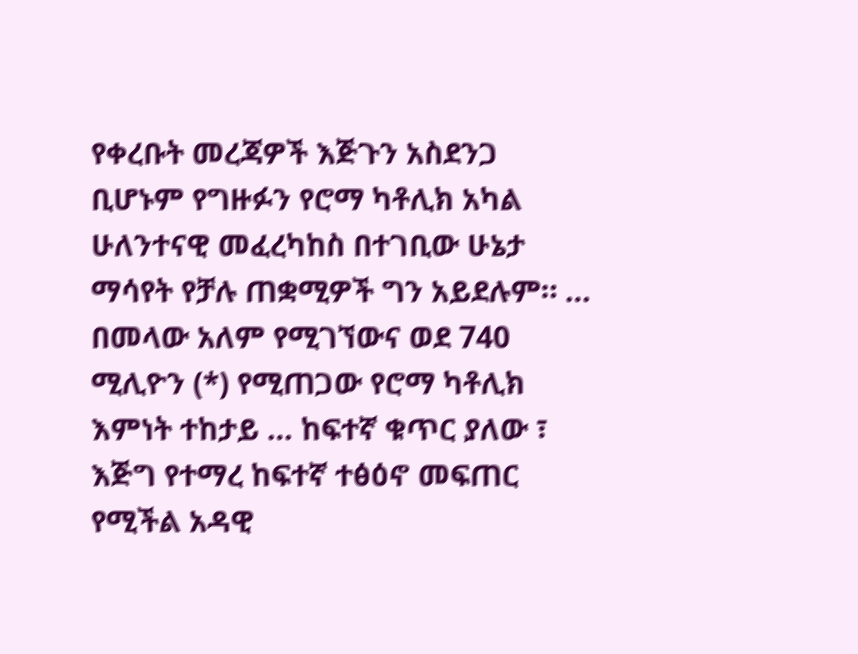የቀረቡት መረጃዎች እጅጉን አስደንጋ ቢሆኑም የግዙፉን የሮማ ካቶሊክ አካል ሁለንተናዊ መፈረካከስ በተገቢው ሁኔታ ማሳየት የቻሉ ጠቋሚዎች ግን አይደሉም። … በመላው አለም የሚገኘውና ወደ 740 ሚሊዮን (*) የሚጠጋው የሮማ ካቶሊክ እምነት ተከታይ … ከፍተኛ ቁጥር ያለው ፣ እጅግ የተማረ ከፍተኛ ተፅዕኖ መፍጠር የሚችል አዳዊ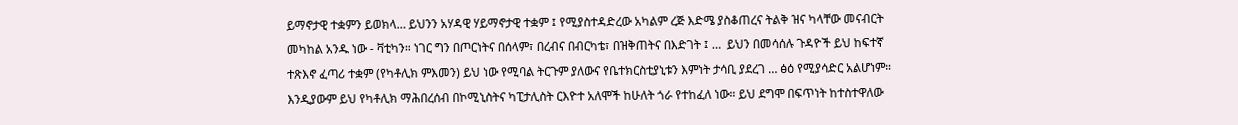ይማኖታዊ ተቋምን ይወክላ… ይህንን አሃዳዊ ሃይማኖታዊ ተቋም ፤ የሚያስተዳድረው አካልም ረጅ እድሜ ያስቆጠረና ትልቅ ዝና ካላቸው መናብርት መካከል አንዱ ነው - ቫቲካን። ነገር ግን በጦርነትና በሰላም፣ በረብና በብርካቴ፣ በዝቅጠትና በእድገት ፤ …  ይህን በመሳሰሉ ጉዳዮች ይህ ከፍተኛ ተጽእኖ ፈጣሪ ተቋም (የካቶሊክ ምእመን) ይህ ነው የሚባል ትርጉም ያለውና የቤተክርስቲያኒቱን እምነት ታሳቢ ያደረገ … ፅዕ የሚያሳድር አልሆነም። እንዲያውም ይህ የካቶሊክ ማሕበረሰብ በኮሚኒስትና ካፒታሊስት ርእዮተ አለሞች ከሁለት ጎራ የተከፈለ ነው። ይህ ደግሞ በፍጥነት ከተስተዋለው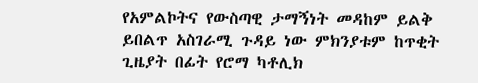የአምልኮትና የውስጣዊ ታማኝነት መዳከም ይልቅ ይበልጥ አስገራሚ ጉዳይ ነው ምክንያቱም ከጥቂት ጊዜያት በፊት የሮማ ካቶሊክ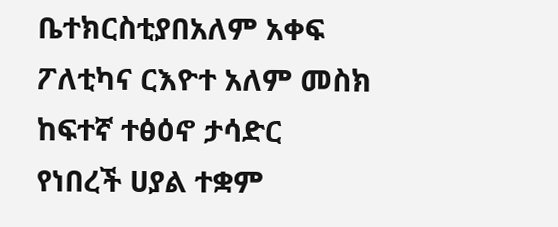ቤተክርስቲያበአለም አቀፍ ፖለቲካና ርእዮተ አለም መስክ ከፍተኛ ተፅዕኖ ታሳድር የነበረች ሀያል ተቋም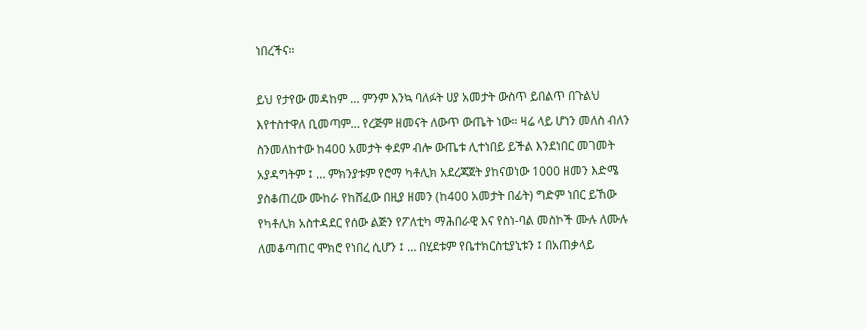ነበረችና።

ይህ የታየው መዳከም … ምንም እንኳ ባለፉት ሀያ አመታት ውስጥ ይበልጥ በጉልህ እየተስተዋለ ቢመጣም… የረጅም ዘመናት ለውጥ ውጤት ነው። ዛሬ ላይ ሆነን መለስ ብለን ስንመለከተው ከ400 አመታት ቀደም ብሎ ውጤቱ ሊተነበይ ይችል እንደነበር መገመት አያዳግትም ፤ … ምክንያቱም የሮማ ካቶሊክ አደረጃጀት ያከናወነው 1000 ዘመን እድሜ ያስቆጠረው ሙከራ የከሸፈው በዚያ ዘመን (ከ400 አመታት በፊት) ግድም ነበር ይኸው የካቶሊክ አስተዳደር የሰው ልጅን የፖለቲካ ማሕበራዊ እና የስነ-ባል መስኮች ሙሉ ለሙሉ ለመቆጣጠር ሞክሮ የነበረ ሲሆን ፤ … በሂደቱም የቤተክርስቲያኒቱን ፤ በአጠቃላይ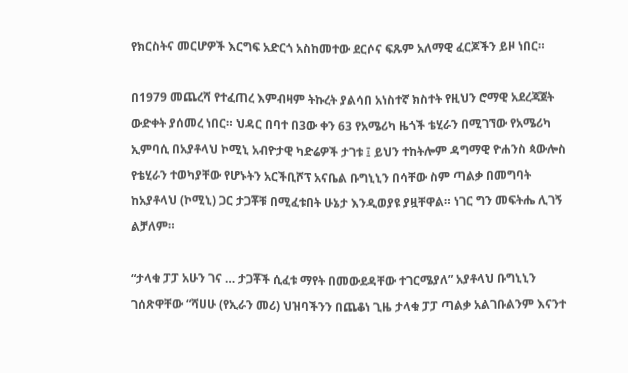የክርስትና መርሆዎች እርግፍ አድርጎ አስከመተው ደርሶና ፍጹም አለማዊ ፈርጆችን ይዞ ነበር።

በ1979 መጨረሻ የተፈጠረ እምብዛም ትኩረት ያልሳበ አነስተኛ ክስተት የዚህን ሮማዊ አደረጃጀት ውድቀት ያሰመረ ነበር። ህዳር በባተ በ3ው ቀን 63 የአሜሪካ ዜጎች ቴሂራን በሚገኘው የአሜሪካ ኢምባሲ በአያቶላህ ኮሚኒ አብዮታዊ ካድሬዎች ታገቱ ፤ ይህን ተከትሎም ዳግማዊ ዮሐንስ ጳውሎስ የቴሂራን ተወካያቸው የሆኑትን አርችቢሾፕ አናቤል ቡግኒኒን በሳቸው ስም ጣልቃ በመግባት ከአያቶላህ (ኮሚኒ) ጋር ታጋቾቹ በሚፈቱበት ሁኔታ እንዲወያዩ ያዟቸዋል። ነገር ግን መፍትሔ ሊገኝ ልቻለም።

“ታላቁ ፓፓ አሁን ገና … ታጋቾች ሲፈቱ ማየት በመውደዳቸው ተገርሜያለ” አያቶላህ ቡግኒኒን ገሰጽዋቸው “ሻሀሁ (የኢራን መሪ) ህዝባችንን በጨቆነ ጊዜ ታላቁ ፓፓ ጣልቃ አልገቡልንም እናንተ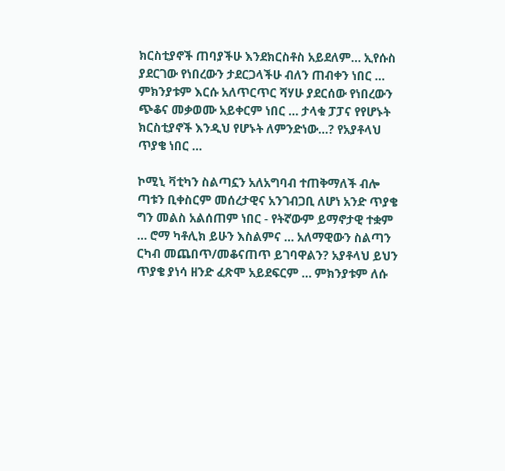ክርስቲያኖች ጠባያችሁ እንደክርስቶስ አይደለም… ኢየሱስ ያደርገው የነበረውን ታደርጋላችሁ ብለን ጠብቀን ነበር … ምክንያቱም እርሱ አለጥርጥር ሻሃሁ ያደርሰው የነበረውን ጭቆና መቃወሙ አይቀርም ነበር … ታላቁ ፓፓና የየሆኑት ክርስቲያኖች እንዲህ የሆኑት ለምንድነው…? የአያቶላህ ጥያቄ ነበር …

ኮሚኒ ቫቲካን ስልጣኗን አለአግባብ ተጠቅማለች ብሎ ጣቱን ቢቀስርም መሰረታዊና አንገብጋቢ ለሆነ አንድ ጥያቄ ግን መልስ አልሰጠም ነበር - የትኛውም ይማኖታዊ ተቋም … ሮማ ካቶሊክ ይሁን እስልምና … አለማዊውን ስልጣን ርካብ መጨበጥ/መቆናጠጥ ይገባዋልን? አያቶላህ ይህን ጥያቄ ያነሳ ዘንድ ፈጽሞ አይደፍርም … ምክንያቱም ለሱ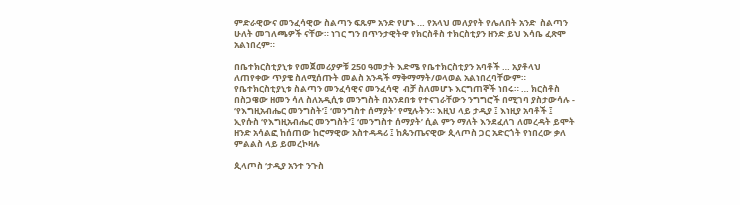ምድራዊውና መንፈሳዊው ስልጣን ፍጹም አንድ የሆኑ … የአላህ መለያየት የሌለበት አንድ  ስልጣን ሁለት መገለጫዎች ናቸው። ነገር ግን በጥንታዊትዋ የክርስቶስ ተክርስቲያን ዘንድ ይህ እሳቤ ፈጽሞ አልነበረም።

በቤተክርስቲያኒቱ የመጀመሪያዎቹ 250 ዓመታት እድሜ የቤተክርስቲያን አባቶች … አያቶላህ ለጠየቀው ጥያቄ ስለሚሰጡት መልስ አንዳች ማቅማማት/ወላወል አልነበረባቸውም። የቤተክርስቲያኒቱ ስልጣን መንፈሳዊና መንፈሳዊ  ብቻ ስለመሆኑ እርግጠኞች ነበሩ። … ክርስቶስ በስጋዌው ዘመን ሳለ ስለአዲሲቱ መንግስት በአንደበቱ የተናገራቸውን ንግግሮች በሚገባ ያስታውሳሉ - ‘የእግዚአብሔር መንግስት’፤ ‘መንግስተ ሰማያት’ የሚሉትን። እዚህ ላይ ታዲያ ፤ እነዚያ አባቶች ፤ ኢየሱስ ‘የእግዚአብሔር መንግስት’፤ ‘መንግስተ ሰማያት’ ሲል ምን ማለት እንደፈለገ ለመረዳት ይሞት ዘንድ አሳልፎ ከሰጠው ከሮማዊው አስተዳዳሪ ፤ ከጴንጤናዊው ጲላጦስ ጋር አድርጎት የነበረው ቃለ ምልልስ ላይ ይመረኮዛሉ

ጲላጦስ ‘ታዲያ አንተ ንጉስ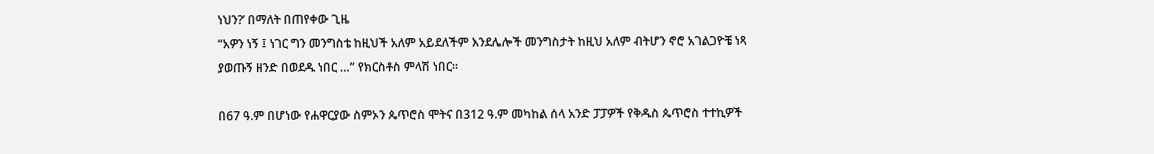ነህን?’ በማለት በጠየቀው ጊዜ
“አዎን ነኝ ፤ ነገር ግን መንግስቴ ከዚህች አለም አይደለችም እንደሌሎች መንግስታት ከዚህ አለም ብትሆን ኖሮ አገልጋዮቼ ነጻ ያወጡኝ ዘንድ በወደዱ ነበር …” የክርስቶስ ምላሽ ነበር።

በ67 ዓ.ም በሆነው የሐዋርያው ስምኦን ጴጥሮስ ሞትና በ312 ዓ.ም መካከል ሰላ አንድ ፓፓዎች የቅዱስ ጴጥሮስ ተተኪዎች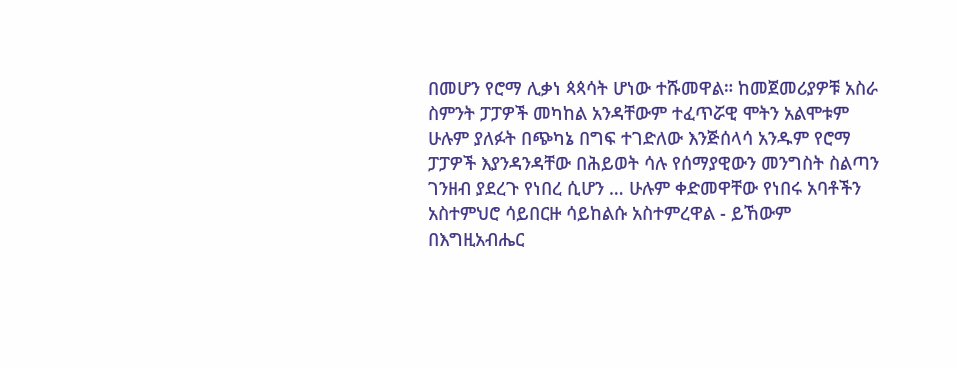በመሆን የሮማ ሊቃነ ጳጳሳት ሆነው ተሹመዋል። ከመጀመሪያዎቹ አስራ ስምንት ፓፓዎች መካከል አንዳቸውም ተፈጥሯዊ ሞትን አልሞቱም ሁሉም ያለፉት በጭካኔ በግፍ ተገድለው እንጅሰላሳ አንዱም የሮማ ፓፓዎች እያንዳንዳቸው በሕይወት ሳሉ የሰማያዊውን መንግስት ስልጣን ገንዘብ ያደረጉ የነበረ ሲሆን … ሁሉም ቀድመዋቸው የነበሩ አባቶችን አስተምህሮ ሳይበርዙ ሳይከልሱ አስተምረዋል - ይኸውም በእግዚአብሔር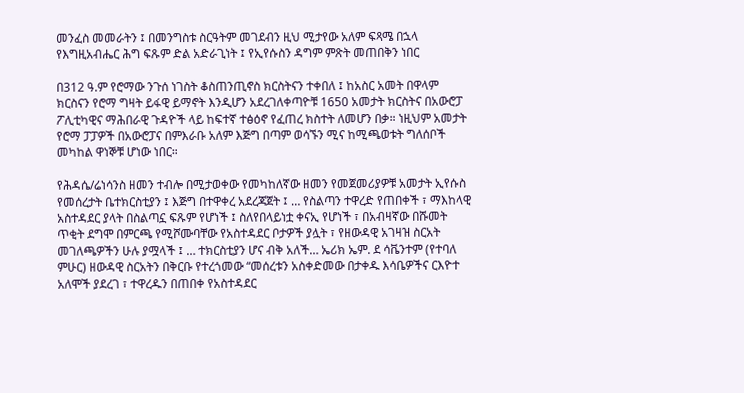መንፈስ መመራትን ፤ በመንግስቱ ስርዓትም መገደብን ዚህ ሚታየው አለም ፍጻሜ በኋላ የእግዚአብሔር ሕግ ፍጹም ድል አድራጊነት ፤ የኢየሱስን ዳግም ምጽት መጠበቅን ነበር

በ312 ዓ.ም የሮማው ንጉሰ ነገስት ቆስጠንጢኖስ ክርስትናን ተቀበለ ፤ ከአስር አመት በዋላም ክርስናን የሮማ ግዛት ይፋዊ ይማኖት እንዲሆን አደረገለቀጣዮቹ 1650 አመታት ክርስትና በአውሮፓ ፖሊቲካዊና ማሕበራዊ ጉዳዮች ላይ ከፍተኛ ተፅዕኖ የፈጠረ ክስተት ለመሆን በቃ። ነዚህም አመታት የሮማ ፓፓዎች በአውሮፓና በምእራቡ አለም እጅግ በጣም ወሳኙን ሚና ከሚጫወቱት ግለሰቦች መካከል ዋነኞቹ ሆነው ነበር።

የሕዳሴ/ሬነሳንስ ዘመን ተብሎ በሚታወቀው የመካከለኛው ዘመን የመጀመሪያዎቹ አመታት ኢየሱስ የመሰረታት ቤተክርስቲያን ፤ እጅግ በተዋቀረ አደረጃጀት ፤ … የስልጣን ተዋረድ የጠበቀች ፣ ማእከላዊ አስተዳደር ያላት በስልጣኗ ፍጹም የሆነች ፤ ስለየበላይነቷ ቀናኢ የሆነች ፣ በአብዛኛው በሹመት ጥቂት ደግሞ በምርጫ የሚሾሙባቸው የአስተዳደር ቦታዎች ያሏት ፣ የዘውዳዊ አገዛዝ ስርአት መገለጫዎችን ሁሉ ያሟላች ፤ … ተክርስቲያን ሆና ብቅ አለች… ኤሪክ ኤም. ደ ሳቬንተም (የተባለ ምሁር) ዘውዳዊ ስርአትን በቅርቡ የተረጎመው “መሰረቱን አስቀድመው በታቀዱ እሳቤዎችና ርእዮተ አለሞች ያደረገ ፣ ተዋረዱን በጠበቀ የአስተዳደር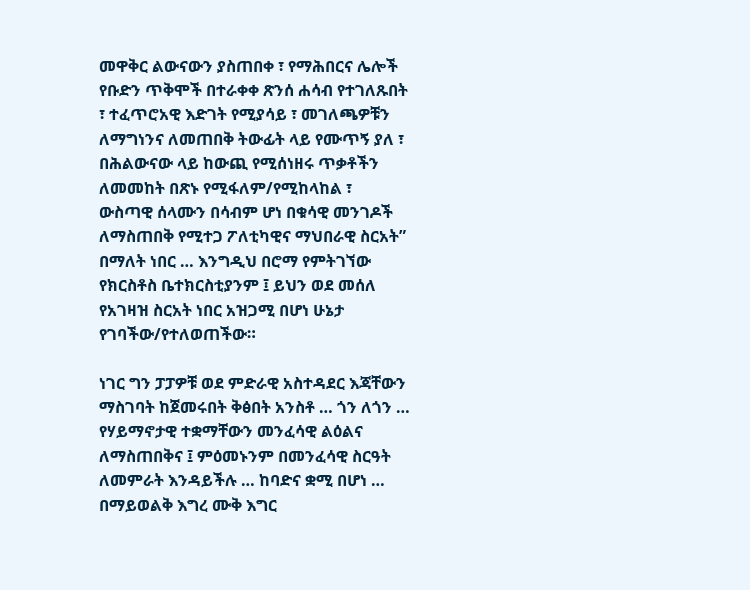መዋቅር ልውናውን ያስጠበቀ ፣ የማሕበርና ሌሎች የቡድን ጥቅሞች በተራቀቀ ጽንሰ ሐሳብ የተገለጹበት ፣ ተፈጥሮአዊ እድገት የሚያሳይ ፣ መገለጫዎቹን ለማግነንና ለመጠበቅ ትውፊት ላይ የሙጥኝ ያለ ፣ በሕልውናው ላይ ከውጪ የሚሰነዘሩ ጥቃቶችን ለመመከት በጽኑ የሚፋለም/የሚከላከል ፣  ውስጣዊ ሰላሙን በሳብም ሆነ በቁሳዊ መንገዶች ለማስጠበቅ የሚተጋ ፖለቲካዊና ማህበራዊ ስርአት” በማለት ነበር … እንግዲህ በሮማ የምትገኘው የክርስቶስ ቤተክርስቲያንም ፤ ይህን ወደ መሰለ የአገዛዝ ስርአት ነበር አዝጋሚ በሆነ ሁኔታ የገባችው/የተለወጠችው።

ነገር ግን ፓፓዎቹ ወደ ምድራዊ አስተዳደር እጃቸውን ማስገባት ከጀመሩበት ቅፅበት አንስቶ … ጎን ለጎን … የሃይማኖታዊ ተቋማቸውን መንፈሳዊ ልዕልና ለማስጠበቅና ፤ ምዕመኑንም በመንፈሳዊ ስርዓት ለመምራት እንዳይችሉ … ከባድና ቋሚ በሆነ … በማይወልቅ እግረ ሙቅ እግር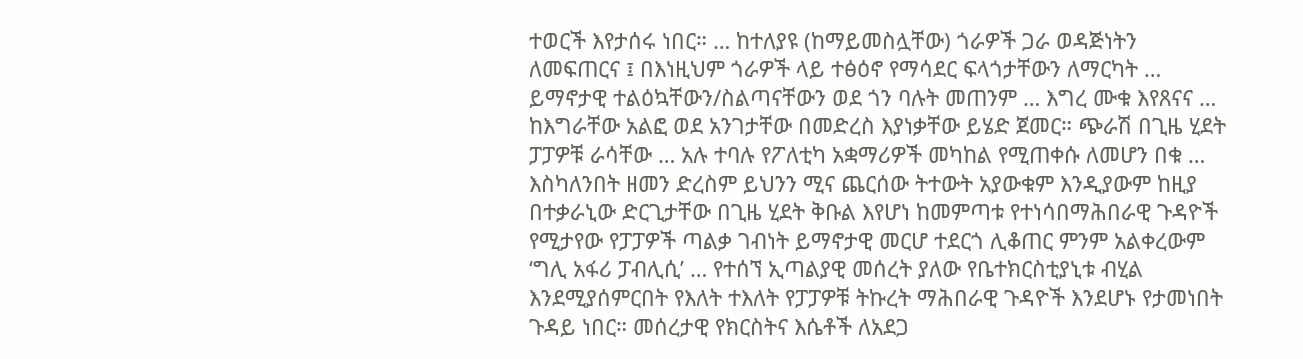ተወርች እየታሰሩ ነበር። … ከተለያዩ (ከማይመስሏቸው) ጎራዎች ጋራ ወዳጅነትን ለመፍጠርና ፤ በእነዚህም ጎራዎች ላይ ተፅዕኖ የማሳደር ፍላጎታቸውን ለማርካት … ይማኖታዊ ተልዕኳቸውን/ስልጣናቸውን ወደ ጎን ባሉት መጠንም … እግረ ሙቁ እየጸናና … ከእግራቸው አልፎ ወደ አንገታቸው በመድረስ እያነቃቸው ይሄድ ጀመር። ጭራሽ በጊዜ ሂደት ፓፓዎቹ ራሳቸው … አሉ ተባሉ የፖለቲካ አቋማሪዎች መካከል የሚጠቀሱ ለመሆን በቁ … እስካለንበት ዘመን ድረስም ይህንን ሚና ጨርሰው ትተውት አያውቁም እንዲያውም ከዚያ በተቃራኒው ድርጊታቸው በጊዜ ሂደት ቅቡል እየሆነ ከመምጣቱ የተነሳበማሕበራዊ ጉዳዮች የሚታየው የፓፓዎች ጣልቃ ገብነት ይማኖታዊ መርሆ ተደርጎ ሊቆጠር ምንም አልቀረውም ‘ግሊ አፋሪ ፓብሊሲ’ … የተሰኘ ኢጣልያዊ መሰረት ያለው የቤተክርስቲያኒቱ ብሂል እንደሚያሰምርበት የእለት ተእለት የፓፓዎቹ ትኩረት ማሕበራዊ ጉዳዮች እንደሆኑ የታመነበት ጉዳይ ነበር። መሰረታዊ የክርስትና እሴቶች ለአደጋ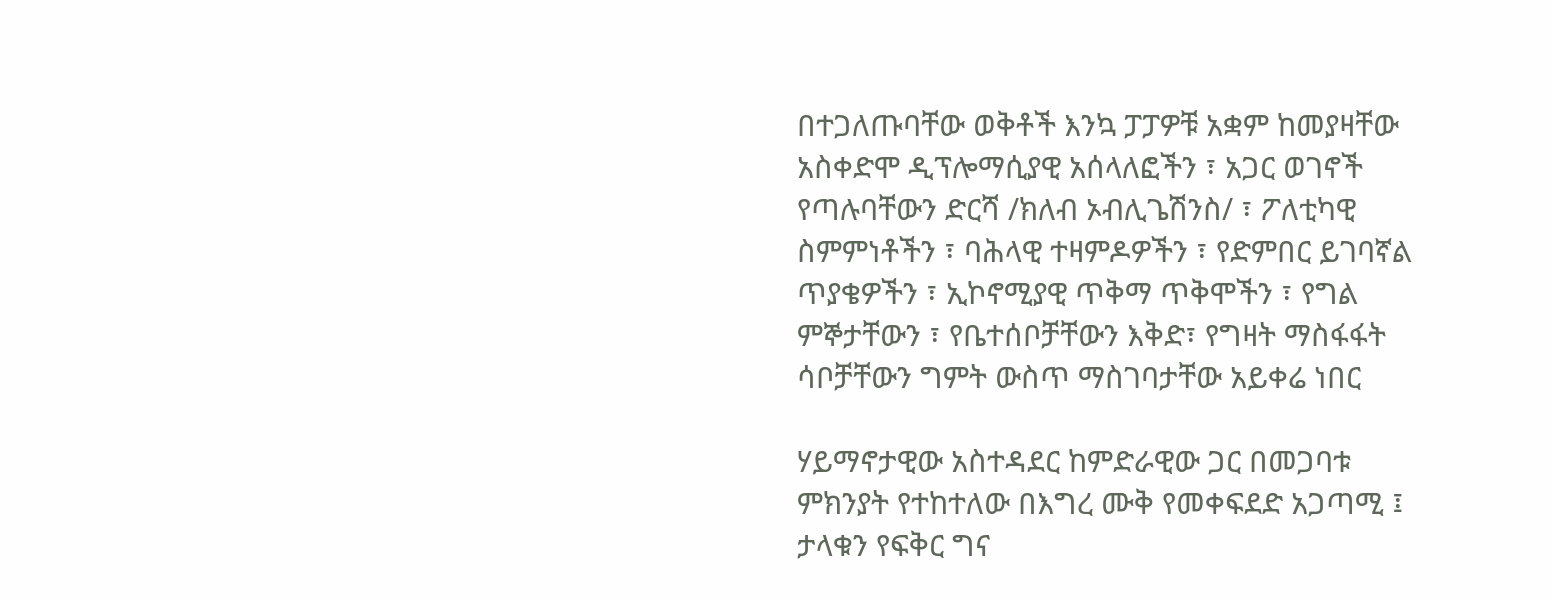በተጋለጡባቸው ወቅቶች እንኳ ፓፓዎቹ አቋም ከመያዛቸው አስቀድሞ ዲፕሎማሲያዊ አሰላለፎችን ፣ አጋር ወገኖች የጣሉባቸውን ድርሻ /ክለብ ኦብሊጌሽንስ/ ፣ ፖለቲካዊ ስምምነቶችን ፣ ባሕላዊ ተዛምዶዎችን ፣ የድምበር ይገባኛል ጥያቄዎችን ፣ ኢኮኖሚያዊ ጥቅማ ጥቅሞችን ፣ የግል ምኞታቸውን ፣ የቤተሰቦቻቸውን እቅድ፣ የግዛት ማስፋፋት ሳቦቻቸውን ግምት ውስጥ ማስገባታቸው አይቀሬ ነበር

ሃይማኖታዊው አስተዳደር ከምድራዊው ጋር በመጋባቱ ምክንያት የተከተለው በእግረ ሙቅ የመቀፍደድ አጋጣሚ ፤ ታላቁን የፍቅር ግና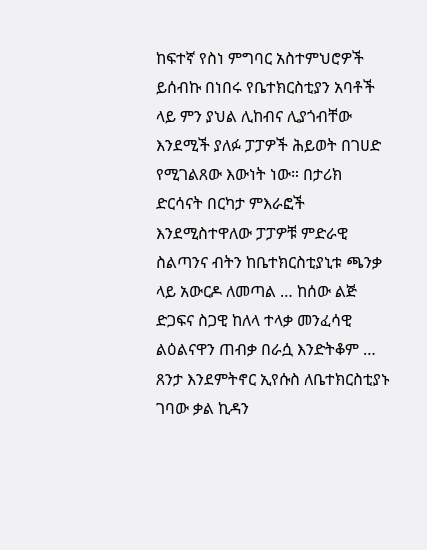ከፍተኛ የስነ ምግባር አስተምህሮዎች ይሰብኩ በነበሩ የቤተክርስቲያን አባቶች ላይ ምን ያህል ሊከብና ሊያጎብቸው እንደሚች ያለፉ ፓፓዎች ሕይወት በገሀድ የሚገልጸው እውነት ነው። በታሪክ ድርሳናት በርካታ ምእራፎች እንደሚስተዋለው ፓፓዎቹ ምድራዊ ስልጣንና ብትን ከቤተክርስቲያኒቱ ጫንቃ ላይ አውርዶ ለመጣል … ከሰው ልጅ ድጋፍና ስጋዊ ከለላ ተላቃ መንፈሳዊ ልዕልናዋን ጠብቃ በራሷ እንድትቆም … ጸንታ እንደምትኖር ኢየሱስ ለቤተክርስቲያኑ ገባው ቃል ኪዳን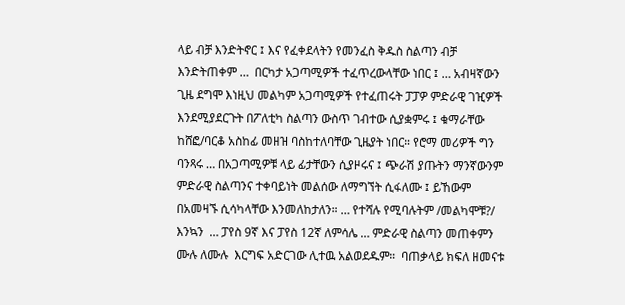ላይ ብቻ እንድትኖር ፤ እና የፈቀደላትን የመንፈስ ቅዱስ ስልጣን ብቻ እንድትጠቀም …  በርካታ አጋጣሚዎች ተፈጥረውላቸው ነበር ፤ … አብዛኛውን ጊዜ ደግሞ እነዚህ መልካም አጋጣሚዎች የተፈጠሩት ፓፓዎ ምድራዊ ገዢዎች እንደሚያደርጉት በፖለቲካ ስልጣን ውስጥ ገብተው ሲያቋምሩ ፤ ቁማራቸው ከሸፎ/ባርቆ አስከፊ መዘዝ ባስከተለባቸው ጊዜያት ነበር። የሮማ መሪዎች ግን ባንጻሩ … በአጋጣሚዎቹ ላይ ፊታቸውን ሲያዞሩና ፤ ጭራሽ ያጡትን ማንኛውንም ምድራዊ ስልጣንና ተቀባይነት መልሰው ለማግኘት ሲፋለሙ ፤ ይኸውም በአመዛኙ ሲሳካላቸው እንመለከታለን። … የተሻሉ የሚባሉትም /መልካሞቹ?/ እንኳን  … ፓየስ 9ኛ እና ፓየስ 12ኛ ለምሳሌ … ምድራዊ ስልጣን መጠቀምን ሙሉ ለሙሉ  እርግፍ አድርገው ሊተዉ አልወደዱም።  ባጠቃላይ ክፍለ ዘመናቱ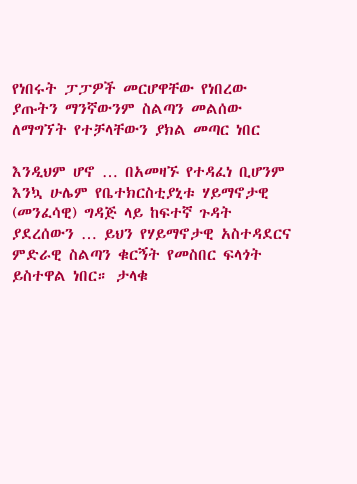የነበሩት ፓፓዎች መርሆዋቸው የነበረው ያጡትን ማንኛውንም ስልጣን መልሰው ለማግኘት የተቻላቸውን ያክል መጣር ነበር

እንዲህም ሆኖ … በአመዛኙ የተዳፈነ ቢሆንም እንኳ ሁሌም የቤተክርስቲያኒቱ ሃይማኖታዊ (መንፈሳዊ) ግዳጅ ላይ ከፍተኛ ጉዳት ያደረሰውን … ይህን የሃይማኖታዊ አስተዳደርና ምድራዊ ስልጣን ቁርኝት የመስበር ፍላጎት ይስተዋል ነበር። ታላቁ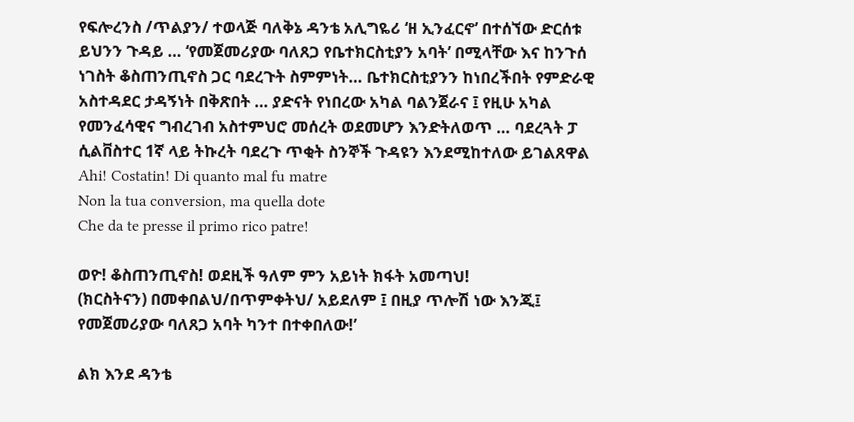የፍሎረንስ /ጥልያን/ ተወላጅ ባለቅኔ ዳንቴ አሊግዬሪ ‘ዘ ኢንፈርኖ’ በተሰኘው ድርሰቱ ይህንን ጉዳይ … ‘የመጀመሪያው ባለጸጋ የቤተክርስቲያን አባት’ በሚላቸው እና ከንጉሰ ነገስት ቆስጠንጢኖስ ጋር ባደረጉት ስምምነት… ቤተክርስቲያንን ከነበረችበት የምድራዊ አስተዳደር ታዳኝነት በቅጽበት … ያድናት የነበረው አካል ባልንጀራና ፤ የዚሁ አካል የመንፈሳዊና ግብረገብ አስተምህሮ መሰረት ወደመሆን እንድትለወጥ … ባደረጓት ፓ ሲልቨስተር 1ኛ ላይ ትኩረት ባደረጉ ጥቂት ስንኞች ጉዳዩን እንደሚከተለው ይገልጸዋል
Ahi! Costatin! Di quanto mal fu matre
Non la tua conversion, ma quella dote
Che da te presse il primo rico patre!

ወዮ! ቆስጠንጢኖስ! ወደዚች ዓለም ምን አይነት ክፋት አመጣህ!
(ክርስትናን) በመቀበልህ/በጥምቀትህ/ አይደለም ፤ በዚያ ጥሎሽ ነው እንጂ፤
የመጀመሪያው ባለጸጋ አባት ካንተ በተቀበለው!’

ልክ እንደ ዳንቴ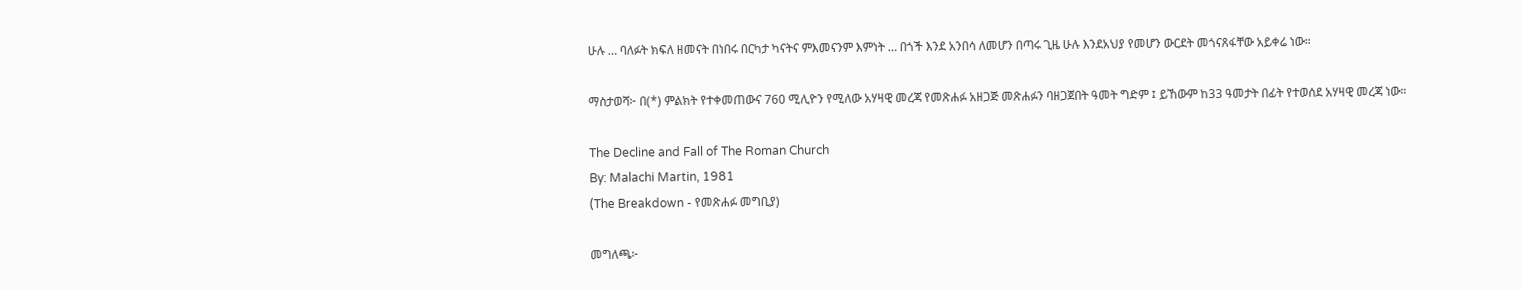ሁሉ … ባለፉት ክፍለ ዘመናት በነበሩ በርካታ ካናትና ምእመናንም እምነት … በጎች እንደ አንበሳ ለመሆን በጣሩ ጊዜ ሁሉ እንደአህያ የመሆን ውርደት መጎናጸፋቸው አይቀሬ ነው።

ማስታወሻ፦ በ(*) ምልክት የተቀመጠውና 760 ሚሊዮን የሚለው አሃዛዊ መረጃ የመጽሐፉ አዘጋጅ መጽሐፉን ባዘጋጀበት ዓመት ግድም ፤ ይኸውም ከ33 ዓመታት በፊት የተወሰደ አሃዛዊ መረጃ ነው።

The Decline and Fall of The Roman Church
By: Malachi Martin, 1981
(The Breakdown - የመጽሐፉ መግቢያ)

መግለጫ፦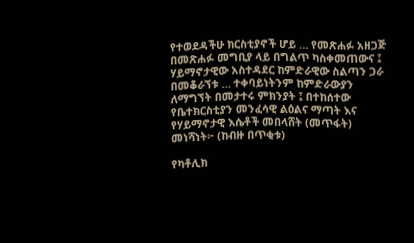የተወደዳችሁ ክርስቲያኖች ሆይ … የመጽሐፉ አዘጋጅ በመጽሐፉ መግቢያ ላይ በግልጥ ካስቀመጠውና ፤ ሃይማኖታዊው አስተዳደር ከምድራዊው ስልጣን ጋራ በመቆራኘቱ … ተቀባይነትንም ከምድራውያን ለማግኘት በመታተሩ ምክንያት ፤ በተከሰተው የቤተክርስቲያን መንፈሳዊ ልዕልና ማጣት እና የሃይማኖታዊ እሴቶች መበላሸት (መጥፋት) መነሻነት፦ (ከብዙ በጥቂቱ)

የካቶሊክ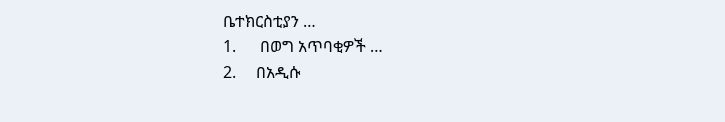ቤተክርስቲያን …
1.      በወግ አጥባቂዎች …
2.     በአዲሱ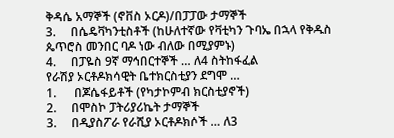ቅዳሴ አማኞች (ኖቨስ ኦርዶ)/በፓፓው ታማኞች
3.     በሴዴቫካንቲስቶች (ከሁለተኛው የቫቲካን ጉባኤ በኋላ የቅዱስ ጴጥሮስ መንበር ባዶ ነው ብለው በሚያምኑ)
4.     በፓዬስ 9ኛ ማኅበርተኞች … ለ4 ስትከፋፈል
የራሽያ ኦርቶዶክሳዊት ቤተክርስቲያን ደግሞ …
1.      በጆሴፋይቶች (የካታኮምብ ክርስቲያኖች)
2.     በሞስኮ ፓትሪያሪኬት ታማኞች
3.     በዲያስፖራ የራሺያ ኦርቶዶክሶች … ለ3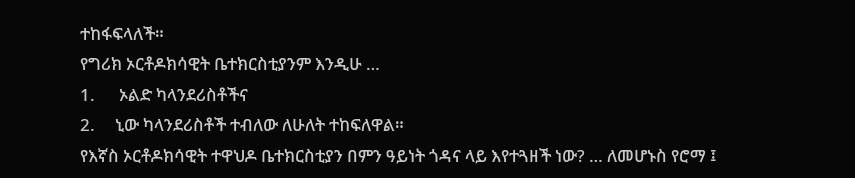ተከፋፍላለች።
የግሪክ ኦርቶዶክሳዊት ቤተክርስቲያንም እንዲሁ …
1.      ኦልድ ካላንደሪስቶችና
2.     ኒው ካላንደሪስቶች ተብለው ለሁለት ተከፍለዋል።
የእኛስ ኦርቶዶክሳዊት ተዋህዶ ቤተክርስቲያን በምን ዓይነት ጎዳና ላይ እየተጓዘች ነው? … ለመሆኑስ የሮማ ፤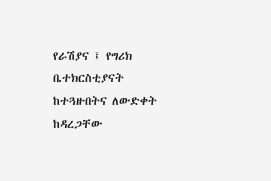የራሽያና ፤ የግሪክ ቤተክርስቲያናት ከተጓዙበትና ለውድቀት ከዳረጋቸው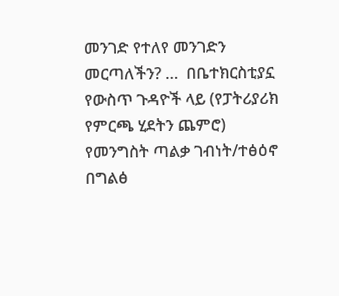መንገድ የተለየ መንገድን መርጣለችን? …  በቤተክርስቲያኗ የውስጥ ጉዳዮች ላይ (የፓትሪያሪክ የምርጫ ሂደትን ጨምሮ) የመንግስት ጣልቃ ገብነት/ተፅዕኖ በግልፅ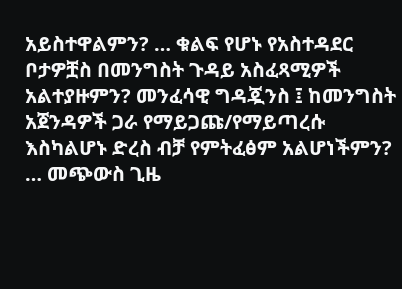አይስተዋልምን? … ቁልፍ የሆኑ የአስተዳደር ቦታዎቿስ በመንግስት ጉዳይ አስፈጻሚዎች አልተያዙምን? መንፈሳዊ ግዳጇንስ ፤ ከመንግስት አጀንዳዎች ጋራ የማይጋጩ/የማይጣረሱ እስካልሆኑ ድረስ ብቻ የምትፈፅም አልሆነችምን? … መጭውስ ጊዜ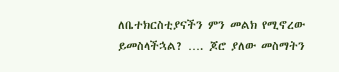ለቤተክርስቲያናችን ምን መልክ የሚኖረው ይመስላችኋል? …. ጆሮ ያለው መስማትን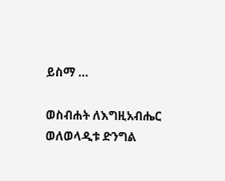ይስማ …

ወስብሐት ለእግዚአብሔር
ወለወላዲቱ ድንግል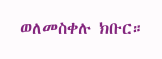ወለመስቀሉ ክቡር።